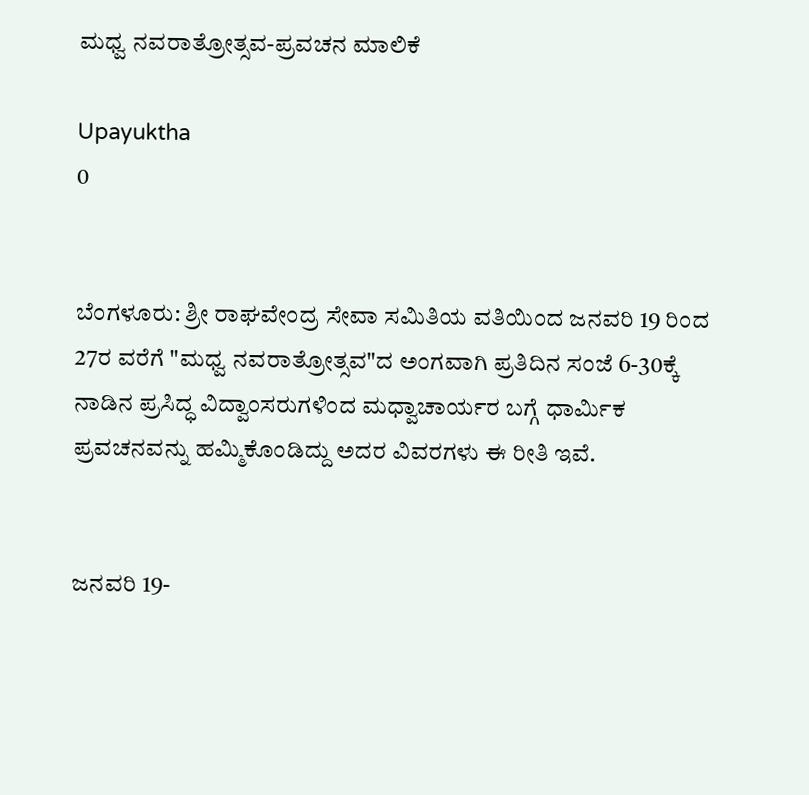ಮಧ್ವ ನವರಾತ್ರೋತ್ಸವ-ಪ್ರವಚನ ಮಾಲಿಕೆ

Upayuktha
0


ಬೆಂಗಳೂರು: ಶ್ರೀ ರಾಘವೇಂದ್ರ ಸೇವಾ ಸಮಿತಿಯ ವತಿಯಿಂದ ಜನವರಿ 19 ರಿಂದ 27ರ ವರೆಗೆ "ಮಧ್ವ ನವರಾತ್ರೋತ್ಸವ"ದ ಅಂಗವಾಗಿ ಪ್ರತಿದಿನ ಸಂಜೆ 6-30ಕ್ಕೆ ನಾಡಿನ ಪ್ರಸಿದ್ಧ ವಿದ್ವಾಂಸರುಗಳಿಂದ ಮಧ್ವಾಚಾರ್ಯರ ಬಗ್ಗೆ ಧಾರ್ಮಿಕ ಪ್ರವಚನವನ್ನು ಹಮ್ಮಿಕೊಂಡಿದ್ದು ಅದರ ವಿವರಗಳು ಈ ರೀತಿ ಇವೆ.


ಜನವರಿ 19-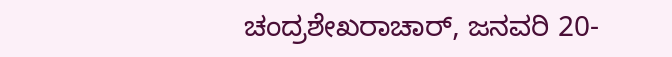ಚಂದ್ರಶೇಖರಾಚಾರ್, ಜನವರಿ 20-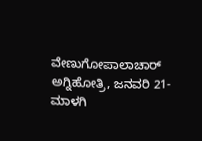ವೇಣುಗೋಪಾಲಾಚಾರ್ ಅಗ್ನಿಹೋತ್ರಿ, ಜನವರಿ 21- ಮಾಳಗಿ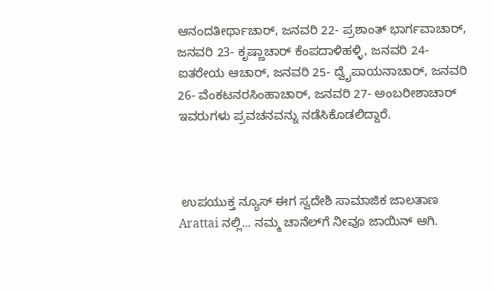ಆನಂದತೀರ್ಥಾಚಾರ್, ಜನವರಿ 22- ಪ್ರಶಾಂತ್ ಭಾರ್ಗವಾಚಾರ್, ಜನವರಿ 23- ಕೃಷ್ಣಾಚಾರ್ ಕೆಂಪದಾಳಿಹಳ್ಳಿ, ಜನವರಿ 24- ಐತರೇಯ ಆಚಾರ್, ಜನವರಿ 25- ದ್ವೈಪಾಯನಾಚಾರ್, ಜನವರಿ 26- ವೆಂಕಟನರಸಿಂಹಾಚಾರ್, ಜನವರಿ 27- ಅಂಬರೀಶಾಚಾರ್ ಇವರುಗಳು ಪ್ರವಚನವನ್ನು ನಡೆಸಿಕೊಡಲಿದ್ದಾರೆ.



 ಉಪಯುಕ್ತ ನ್ಯೂಸ್ ಈಗ ಸ್ವದೇಶಿ ಸಾಮಾಜಿಕ ಜಾಲತಾಣ Arattai ನಲ್ಲಿ... ನಮ್ಮ ಚಾನೆಲ್‌ಗೆ ನೀವೂ ಜಾಯಿನ್ ಆಗಿ.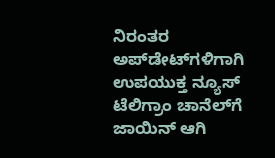ನಿರಂತರ ಅಪ್‌ಡೇಟ್‌ಗಳಿಗಾಗಿ ಉಪಯುಕ್ತ ನ್ಯೂಸ್‌ ಟೆಲಿಗ್ರಾಂ ಚಾನೆಲ್‌ಗೆ ಜಾಯಿನ್‌ ಆಗಿ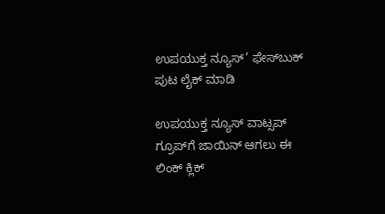ಉಪಯುಕ್ತ ನ್ಯೂಸ್‌’ ಫೇಸ್‌ಬುಕ್ ಪುಟ ಲೈಕ್ ಮಾಡಿ

ಉಪಯುಕ್ತ ನ್ಯೂಸ್‌ ವಾಟ್ಸಪ್‌  ಗ್ರೂಪ್‌ಗೆ ಜಾಯಿನ್ ಆಗಲು ಈ ಲಿಂಕ್ ಕ್ಲಿಕ್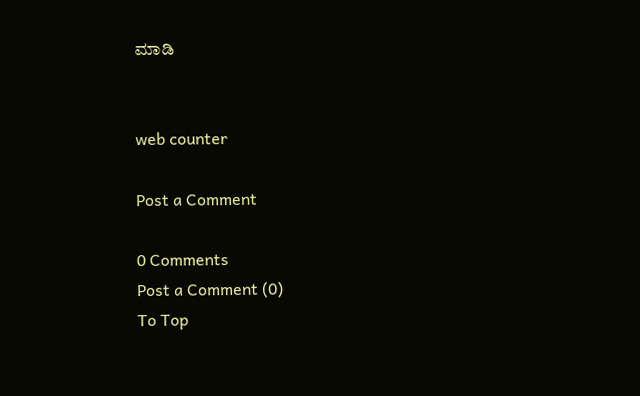ಮಾಡಿ


web counter

Post a Comment

0 Comments
Post a Comment (0)
To Top